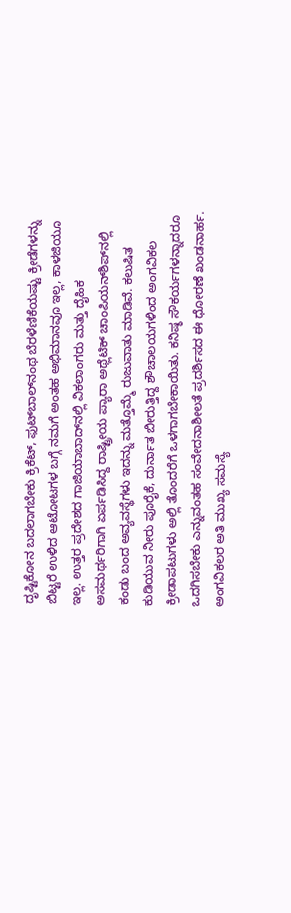ದೃಷ್ಟಿಕೋನ ಬದಲಾಗಬೇಕು ಕ್ರಿಕೆಟ್‌, ಫುಟ್‌ಬಾಲ್‌ನಂಥ ಬೆರಳೆಣಿಕೆಯಷ್ಟು ಕ್ರೀಡೆಗಳನ್ನು ಬಿಟ್ಟರೆ ಉಳಿದ ಆಟೋಟಗಳ ಬಗ್ಗೆ ನಮಗೆ ಅಂತಹ ಅಭಿಮಾನವೂ ಇಲ್ಲ, ಕಾಳಜಿಯೂ ಇಲ್ಲ. ಉತ್ತರ ಪ್ರದೇಶದ ಗಾಜಿಯಾಬಾದ್‌ನಲ್ಲಿ ವಿಕಲಾಂಗರು ಮತ್ತು ದೈಹಿಕ ಅಸಮರ್ಥರಿಗಾಗಿ ಏರ್ಪಡಿಸಿದ್ದ ರಾಷ್ಟ್ರೀಯ ಪ್ಯಾರಾ ಅಥ್ಲೆಟಿಕ್‌ ಚಾಂಪಿಯನ್‌ಶಿಪ್‌ನಲ್ಲಿ ಕಂಡು ಬಂದ ಅವ್ಯವಸ್ಥೆಗಳು ಇದನ್ನು ಮತ್ತೊಮ್ಮೆ ರುಜುವಾತು ಮಾಡಿವೆ. ಕಲುಷಿತ ಕುಡಿಯುವ ನೀರು ಪೂರೈಕೆ, ದುರ್ನಾತ ಬೀರುತ್ತಿದ್ದ ಶೌಚಾಲಯಗಳಿಂದ ಅಂಗವಿಕಲ ಕ್ರೀಡಾಪಟುಗಳು ಅಲ್ಲಿ ತೊಂದರೆಗೆ ಒಳಗಾಗಬೇಕಾಯಿತು. ಕನಿಷ್ಠ ಸೌಕರ್ಯಗಳನ್ನಾದರೂ ಒದಗಿಸಬೇಕು ಎನ್ನುವಂತಹ ಸಂವೇದನಾಶೀಲತೆ ಪ್ರದರ್ಶಿಸದ ಈ ಧೋರಣೆ ಖಂಡನಾರ್ಹ. ಅಂಗವಿಕಲರ ಅತಿ ಮುಖ್ಯ ಸಮಸ್ಯೆ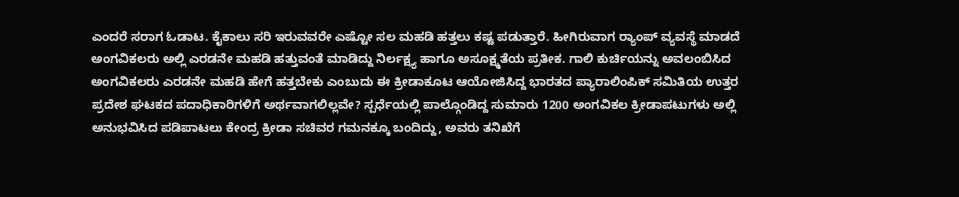ಎಂದರೆ ಸರಾಗ ಓಡಾಟ. ಕೈಕಾಲು ಸರಿ ಇರುವವರೇ ಎಷ್ಟೋ ಸಲ ಮಹಡಿ ಹತ್ತಲು ಕಷ್ಟ ಪಡುತ್ತಾರೆ. ಹೀಗಿರುವಾಗ ರ್‍ಯಾಂಪ್‌ ವ್ಯವಸ್ಥೆ ಮಾಡದೆ ಅಂಗವಿಕಲರು ಅಲ್ಲಿ ಎರಡನೇ ಮಹಡಿ ಹತ್ತುವಂತೆ ಮಾಡಿದ್ದು ನಿರ್ಲಕ್ಷ್ಯ ಹಾಗೂ ಅಸೂಕ್ಷ್ಮತೆಯ ಪ್ರತೀಕ. ಗಾಲಿ ಕುರ್ಚಿಯನ್ನು ಅವಲಂಬಿಸಿದ ಅಂಗವಿಕಲರು ಎರಡನೇ ಮಹಡಿ ಹೇಗೆ ಹತ್ತಬೇಕು ಎಂಬುದು ಈ ಕ್ರೀಡಾಕೂಟ ಆಯೋಜಿಸಿದ್ದ ಭಾರತದ ಪ್ಯಾರಾಲಿಂಪಿಕ್‌ ಸಮಿತಿಯ ಉತ್ತರ ಪ್ರದೇಶ ಘಟಕದ ಪದಾಧಿಕಾರಿಗಳಿಗೆ ಅರ್ಥವಾಗಲಿಲ್ಲವೇ? ಸ್ಪರ್ಧೆಯಲ್ಲಿ ಪಾಲ್ಗೊಂಡಿದ್ದ ಸುಮಾರು 1200 ಅಂಗವಿಕಲ ಕ್ರೀಡಾಪಟುಗಳು ಅಲ್ಲಿ ಅನುಭವಿಸಿದ ಪಡಿಪಾಟಲು ಕೇಂದ್ರ ಕ್ರೀಡಾ ಸಚಿವರ ಗಮನಕ್ಕೂ ಬಂದಿದ್ದು, ಅವರು ತನಿಖೆಗೆ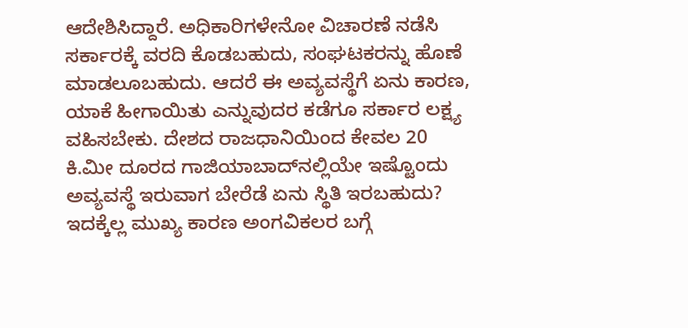ಆದೇಶಿಸಿದ್ದಾರೆ. ಅಧಿಕಾರಿಗಳೇನೋ ವಿಚಾರಣೆ ನಡೆಸಿ ಸರ್ಕಾರಕ್ಕೆ ವರದಿ ಕೊಡಬಹುದು, ಸಂಘಟಕರನ್ನು ಹೊಣೆ ಮಾಡಲೂಬಹುದು. ಆದರೆ ಈ ಅವ್ಯವಸ್ಥೆಗೆ ಏನು ಕಾರಣ, ಯಾಕೆ ಹೀಗಾಯಿತು ಎನ್ನುವುದರ ಕಡೆಗೂ ಸರ್ಕಾರ ಲಕ್ಷ್ಯ ವಹಿಸಬೇಕು. ದೇಶದ ರಾಜಧಾನಿಯಿಂದ ಕೇವಲ 20 ಕಿ.ಮೀ ದೂರದ ಗಾಜಿಯಾಬಾದ್‌ನಲ್ಲಿಯೇ ಇಷ್ಟೊಂದು ಅವ್ಯವಸ್ಥೆ ಇರುವಾಗ ಬೇರೆಡೆ ಏನು ಸ್ಥಿತಿ ಇರಬಹುದು? ಇದಕ್ಕೆಲ್ಲ ಮುಖ್ಯ ಕಾರಣ ಅಂಗವಿಕಲರ ಬಗ್ಗೆ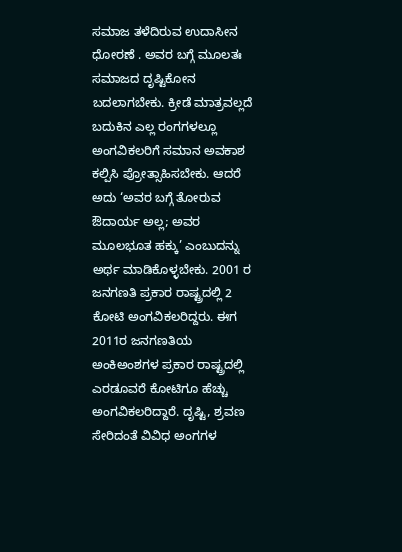ಸಮಾಜ ತಳೆದಿರುವ ಉದಾಸೀನ ಧೋರಣೆ . ಅವರ ಬಗ್ಗೆ ಮೂಲತಃ ಸಮಾಜದ ದೃಷ್ಟಿಕೋನ ಬದಲಾಗಬೇಕು. ಕ್ರೀಡೆ ಮಾತ್ರವಲ್ಲದೆ ಬದುಕಿನ ಎಲ್ಲ ರಂಗಗಳಲ್ಲೂ ಅಂಗವಿಕಲರಿಗೆ ಸಮಾನ ಅವಕಾಶ ಕಲ್ಪಿಸಿ ಪ್ರೋತ್ಸಾಹಿಸಬೇಕು. ಆದರೆ ಅದು ‘ಅವರ ಬಗ್ಗೆ ತೋರುವ ಔದಾರ್ಯ ಅಲ್ಲ; ಅವರ ಮೂಲಭೂತ ಹಕ್ಕು’ ಎಂಬುದನ್ನು ಅರ್ಥ ಮಾಡಿಕೊಳ್ಳಬೇಕು. 2001 ರ ಜನಗಣತಿ ಪ್ರಕಾರ ರಾಷ್ಟ್ರದಲ್ಲಿ 2 ಕೋಟಿ ಅಂಗವಿಕಲರಿದ್ದರು. ಈಗ 2011ರ ಜನಗಣತಿಯ ಅಂಕಿಅಂಶಗಳ ಪ್ರಕಾರ ರಾಷ್ಟ್ರದಲ್ಲಿ ಎರಡೂವರೆ ಕೋಟಿಗೂ ಹೆಚ್ಚು ಅಂಗವಿಕಲರಿದ್ದಾರೆ. ದೃಷ್ಟಿ, ಶ್ರವಣ ಸೇರಿದಂತೆ ವಿವಿಧ ಅಂಗಗಳ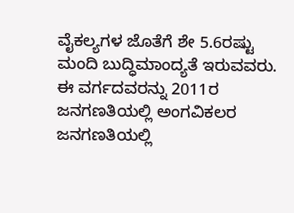ವೈಕಲ್ಯಗಳ ಜೊತೆಗೆ ಶೇ 5.6ರಷ್ಟು ಮಂದಿ ಬುದ್ಧಿಮಾಂದ್ಯತೆ ಇರುವವರು. ಈ ವರ್ಗದವರನ್ನು 2011ರ ಜನಗಣತಿಯಲ್ಲಿ ಅಂಗವಿಕಲರ ಜನಗಣತಿಯಲ್ಲಿ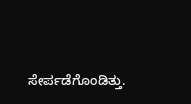ಸೇರ್ಪಡೆಗೊಂಡಿತ್ತು.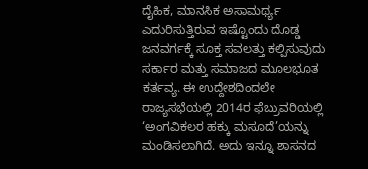ದೈಹಿಕ, ಮಾನಸಿಕ ಅಸಾಮರ್ಥ್ಯ ಎದುರಿಸುತ್ತಿರುವ ಇಷ್ಟೊಂದು ದೊಡ್ಡ ಜನವರ್ಗಕ್ಕೆ ಸೂಕ್ತ ಸವಲತ್ತು ಕಲ್ಪಿಸುವುದು ಸರ್ಕಾರ ಮತ್ತು ಸಮಾಜದ ಮೂಲಭೂತ ಕರ್ತವ್ಯ. ಈ ಉದ್ದೇಶದಿಂದಲೇ ರಾಜ್ಯಸಭೆಯಲ್ಲಿ 2014ರ ಫೆಬ್ರುವರಿಯಲ್ಲಿ ‘ಅಂಗವಿಕಲರ ಹಕ್ಕು ಮಸೂದೆ’ಯನ್ನು ಮಂಡಿಸಲಾಗಿದೆ. ಅದು ಇನ್ನೂ ಶಾಸನದ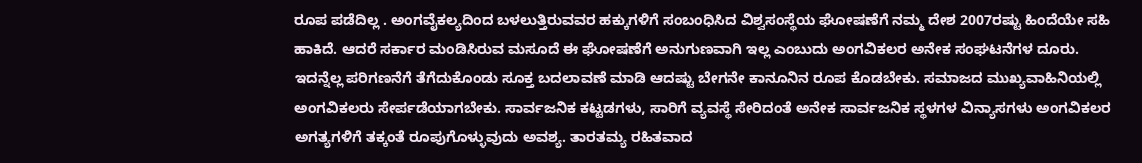ರೂಪ ಪಡೆದಿಲ್ಲ . ಅಂಗವೈಕಲ್ಯದಿಂದ ಬಳಲುತ್ತಿರುವವರ ಹಕ್ಕುಗಳಿಗೆ ಸಂಬಂಧಿಸಿದ ವಿಶ್ವಸಂಸ್ಥೆಯ ಘೋಷಣೆಗೆ ನಮ್ಮ ದೇಶ 2007ರಷ್ಟು ಹಿಂದೆಯೇ ಸಹಿ ಹಾಕಿದೆ. ಆದರೆ ಸರ್ಕಾರ ಮಂಡಿಸಿರುವ ಮಸೂದೆ ಈ ಘೋಷಣೆಗೆ ಅನುಗುಣವಾಗಿ ಇಲ್ಲ ಎಂಬುದು ಅಂಗವಿಕಲರ ಅನೇಕ ಸಂಘಟನೆಗಳ ದೂರು. ಇದನ್ನೆಲ್ಲ ಪರಿಗಣನೆಗೆ ತೆಗೆದುಕೊಂಡು ಸೂಕ್ತ ಬದಲಾವಣೆ ಮಾಡಿ ಆದಷ್ಟು ಬೇಗನೇ ಕಾನೂನಿನ ರೂಪ ಕೊಡಬೇಕು. ಸಮಾಜದ ಮುಖ್ಯವಾಹಿನಿಯಲ್ಲಿ ಅಂಗವಿಕಲರು ಸೇರ್ಪಡೆಯಾಗಬೇಕು. ಸಾರ್ವಜನಿಕ ಕಟ್ಟಡಗಳು, ಸಾರಿಗೆ ವ್ಯವಸ್ಥೆ ಸೇರಿದಂತೆ ಅನೇಕ ಸಾರ್ವಜನಿಕ ಸ್ಥಳಗಳ ವಿನ್ಯಾಸಗಳು ಅಂಗವಿಕಲರ ಅಗತ್ಯಗಳಿಗೆ ತಕ್ಕಂತೆ ರೂಪುಗೊಳ್ಳುವುದು ಅವಶ್ಯ. ತಾರತಮ್ಯ ರಹಿತವಾದ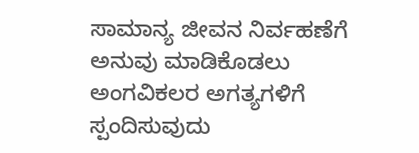ಸಾಮಾನ್ಯ ಜೀವನ ನಿರ್ವಹಣೆಗೆ ಅನುವು ಮಾಡಿಕೊಡಲು ಅಂಗವಿಕಲರ ಅಗತ್ಯಗಳಿಗೆ ಸ್ಪಂದಿಸುವುದು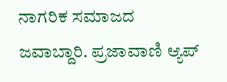ನಾಗರಿಕ ಸಮಾಜದ ಜವಾಬ್ದಾರಿ. ಪ್ರಜಾವಾಣಿ ಆ್ಯಪ್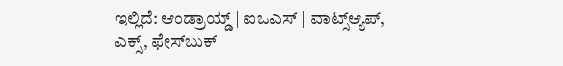ಇಲ್ಲಿದೆ: ಆಂಡ್ರಾಯ್ಡ್ | ಐಒಎಸ್ | ವಾಟ್ಸ್ಆ್ಯಪ್, ಎಕ್ಸ್, ಫೇಸ್‌ಬುಕ್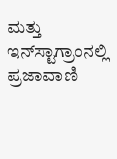ಮತ್ತು ಇನ್‌ಸ್ಟಾಗ್ರಾಂನಲ್ಲಿ ಪ್ರಜಾವಾಣಿ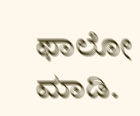ಫಾಲೋ ಮಾಡಿ.